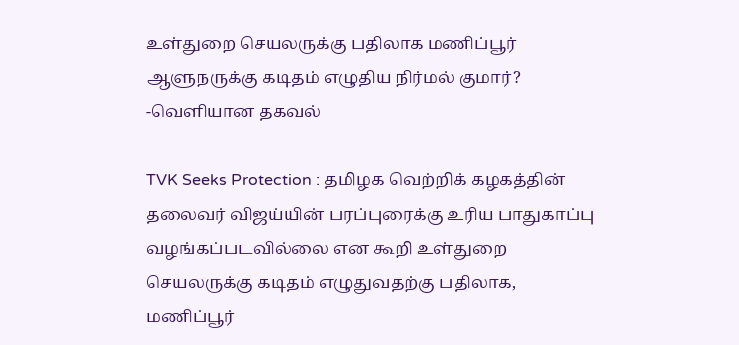உள்துறை செயலருக்கு பதிலாக மணிப்பூர் ஆளுநருக்கு கடிதம் எழுதிய நிர்மல் குமார்? -வெளியான தகவல்

TVK Seeks Protection : தமிழக வெற்றிக் கழகத்தின் தலைவர் விஜய்யின் பரப்புரைக்கு உரிய பாதுகாப்பு வழங்கப்படவில்லை என கூறி உள்துறை செயலருக்கு கடிதம் எழுதுவதற்கு பதிலாக, மணிப்பூர்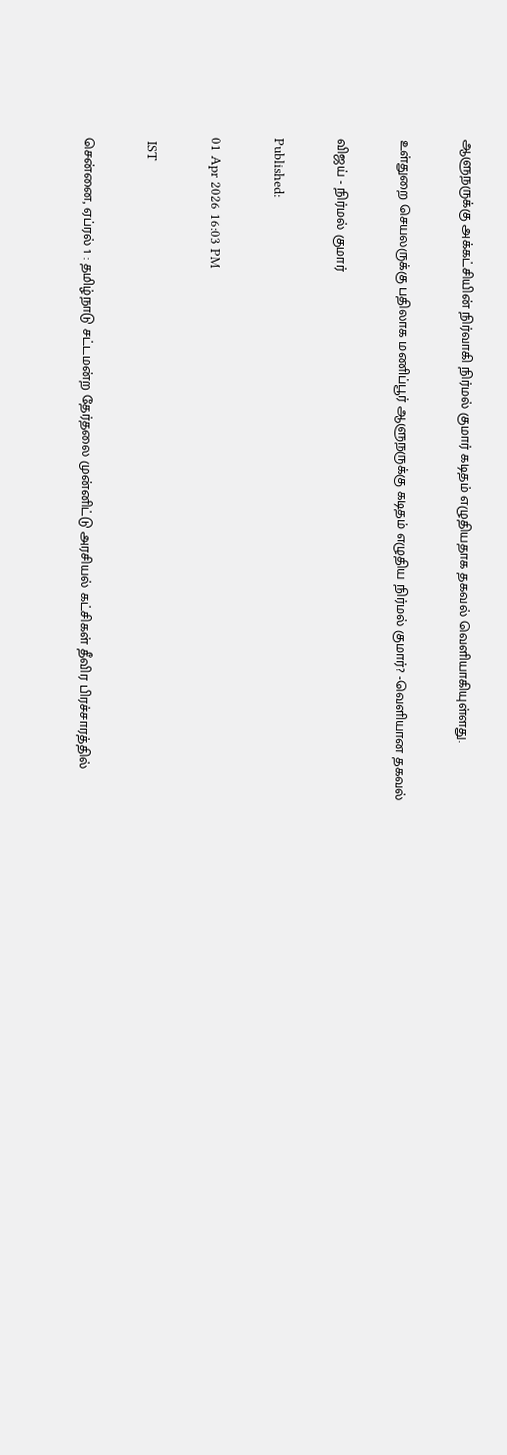ஆளுநருக்கு அக்கட்சியின் நிர்வாகி நிர்மல் குமார் கடிதம் எழுதியதாக தகவல் வெளியாகியுள்ளது.

உள்துறை செயலருக்கு பதிலாக மணிப்பூர் ஆளுநருக்கு கடிதம் எழுதிய நிர்மல் குமார்? -வெளியான தகவல்

விஜய் - நிர்மல் குமார்

Published:

01 Apr 2026 16:03 PM

 IST

சென்னை, ஏப்ரல் 1 : தமிழ்நாடு சட்டமன்ற தேர்தலை முன்னிட்டு அரசியல் கட்சிகள் தீவிர பிரச்சாரத்தில்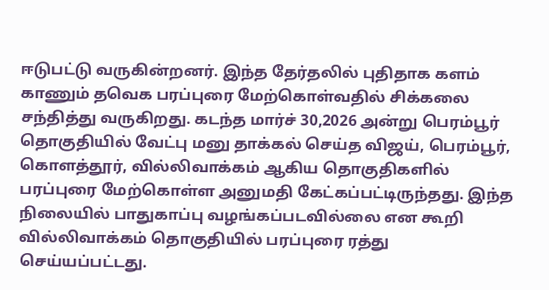ஈடுபட்டு வருகின்றனர். இந்த தேர்தலில் புதிதாக களம் காணும் தவெக பரப்புரை மேற்கொள்வதில் சிக்கலை சந்தித்து வருகிறது. கடந்த மார்ச் 30,2026 அன்று பெரம்பூர் தொகுதியில் வேட்பு மனு தாக்கல் செய்த விஜய், பெரம்பூர், கொளத்தூர், வில்லிவாக்கம் ஆகிய தொகுதிகளில் பரப்புரை மேற்கொள்ள அனுமதி கேட்கப்பட்டிருந்தது. இந்த நிலையில் பாதுகாப்பு வழங்கப்படவில்லை என கூறி வில்லிவாக்கம் தொகுதியில் பரப்புரை ரத்து செய்யப்பட்டது.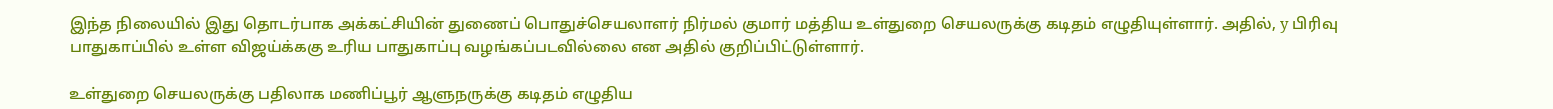இந்த நிலையில் இது தொடர்பாக அக்கட்சியின் துணைப் பொதுச்செயலாளர் நிர்மல் குமார் மத்திய உள்துறை செயலருக்கு கடிதம் எழுதியுள்ளார். அதில், y பிரிவு பாதுகாப்பில் உள்ள விஜய்க்ககு உரிய பாதுகாப்பு வழங்கப்படவில்லை என அதில் குறிப்பிட்டுள்ளார்.

உள்துறை செயலருக்கு பதிலாக மணிப்பூர் ஆளுநருக்கு கடிதம் எழுதிய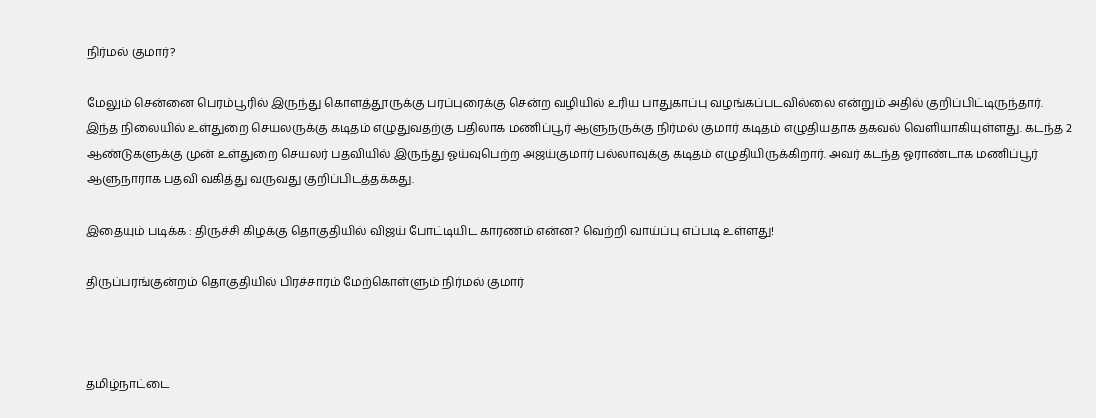நிர்மல் குமார்?

மேலும் சென்னை பெரம்பூரில் இருந்து கொளத்தூருக்கு பரப்புரைக்கு சென்ற வழியில் உரிய பாதுகாப்பு வழங்கப்படவில்லை என்றும் அதில் குறிப்பிட்டிருந்தார். இந்த நிலையில் உள்துறை செயலருக்கு கடிதம் எழுதுவதற்கு பதிலாக மணிப்பூர் ஆளுநருக்கு நிர்மல் குமார் கடிதம் எழுதியதாக தகவல் வெளியாகியுள்ளது. கடந்த 2 ஆண்டுகளுக்கு முன் உள்துறை செயலர் பதவியில் இருந்து ஓய்வுபெற்ற அஜய்குமார் பல்லாவுக்கு கடிதம் எழுதியிருக்கிறார். அவர் கடந்த ஓராண்டாக மணிப்பூர் ஆளுநாராக பதவி வகித்து வருவது குறிப்பிடத்தக்கது.

இதையும் படிக்க : திருச்சி கிழக்கு தொகுதியில் விஜய் போட்டியிட காரணம் என்ன? வெற்றி வாய்ப்பு எப்படி உள்ளது!

திருப்பரங்குன்றம் தொகுதியில் பிரச்சாரம் மேற்கொள்ளும் நிர்மல் குமார்



தமிழ்நாட்டை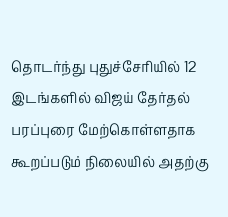தொடர்ந்து புதுச்சேரியில் 12 இடங்களில் விஜய் தேர்தல் பரப்புரை மேற்கொள்ளதாக கூறப்படும் நிலையில் அதற்கு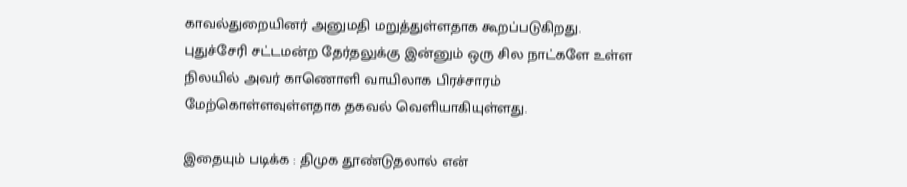காவல்துறையினர் அனுமதி மறுத்துள்ளதாக கூறப்படுகிறது. புதுச்சேரி சட்டமன்ற தேர்தலுக்கு இன்னும் ஒரு சில நாட்களே உள்ள நிலயில் அவர் காணொளி வாயிலாக பிரச்சாரம் மேற்கொள்ளவுள்ளதாக தகவல் வெளியாகியுள்ளது.

இதையும் படிக்க : திமுக தூண்டுதலால் என்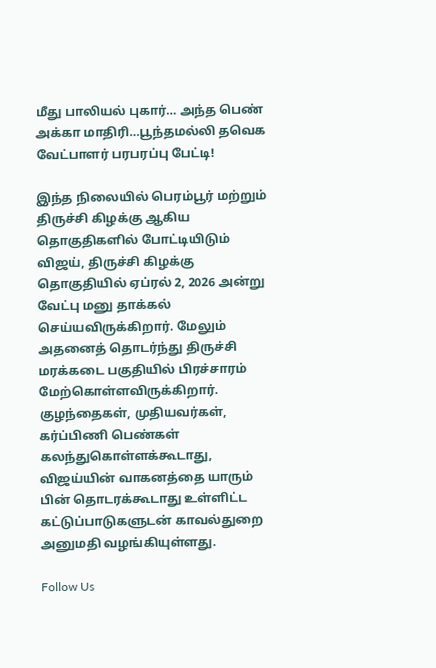மீது பாலியல் புகார்… அந்த பெண் அக்கா மாதிரி…பூந்தமல்லி தவெக வேட்பாளர் பரபரப்பு பேட்டி!

இந்த நிலையில் பெரம்பூர் மற்றும் திருச்சி கிழக்கு ஆகிய தொகுதிகளில் போட்டியிடும் விஜய், திருச்சி கிழக்கு தொகுதியில் ஏப்ரல் 2, 2026 அன்று வேட்பு மனு தாக்கல் செய்யவிருக்கிறார். மேலும் அதனைத் தொடர்ந்து திருச்சி மரக்கடை பகுதியில் பிரச்சாரம் மேற்கொள்ளவிருக்கிறார்.  குழந்தைகள், முதியவர்கள், கர்ப்பிணி பெண்கள் கலந்துகொள்ளக்கூடாது, விஜய்யின் வாகனத்தை யாரும் பின் தொடரக்கூடாது உள்ளிட்ட கட்டுப்பாடுகளுடன் காவல்துறை அனுமதி வழங்கியுள்ளது.

Follow Us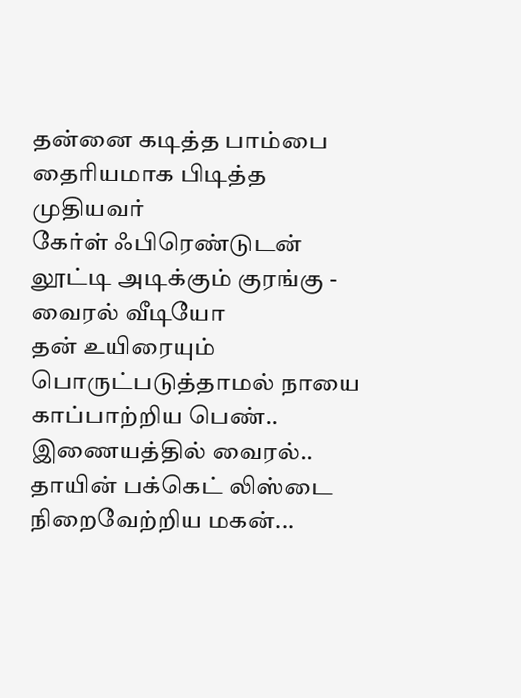தன்னை கடித்த பாம்பை தைரியமாக பிடித்த முதியவர்
கேர்ள் ஃபிரெண்டுடன் லூட்டி அடிக்கும் குரங்கு - வைரல் வீடியோ
தன் உயிரையும் பொருட்படுத்தாமல் நாயை காப்பாற்றிய பெண்.. இணையத்தில் வைரல்..
தாயின் பக்கெட் லிஸ்டை நிறைவேற்றிய மகன்...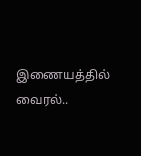இணையத்தில் வைரல்..